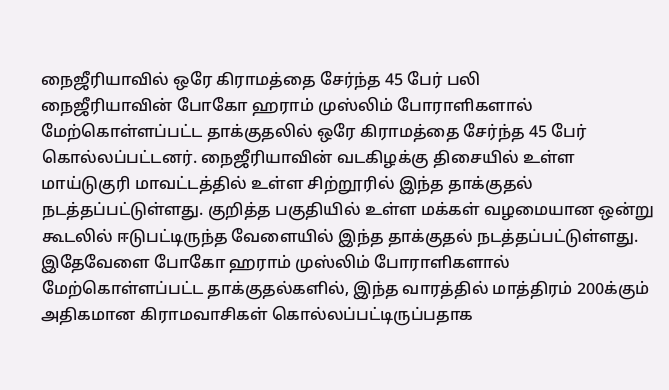நைஜீரியாவில் ஒரே கிராமத்தை சேர்ந்த 45 பேர் பலி
நைஜீரியாவின் போகோ ஹராம் முஸ்லிம் போராளிகளால் மேற்கொள்ளப்பட்ட தாக்குதலில் ஒரே கிராமத்தை சேர்ந்த 45 பேர் கொல்லப்பட்டனர். நைஜீரியாவின் வடகிழக்கு திசையில் உள்ள மாய்டுகுரி மாவட்டத்தில் உள்ள சிற்றூரில் இந்த தாக்குதல் நடத்தப்பட்டுள்ளது. குறித்த பகுதியில் உள்ள மக்கள் வழமையான ஒன்று கூடலில் ஈடுபட்டிருந்த வேளையில் இந்த தாக்குதல் நடத்தப்பட்டுள்ளது. இதேவேளை போகோ ஹராம் முஸ்லிம் போராளிகளால் மேற்கொள்ளப்பட்ட தாக்குதல்களில், இந்த வாரத்தில் மாத்திரம் 200க்கும் அதிகமான கிராமவாசிகள் கொல்லப்பட்டிருப்பதாக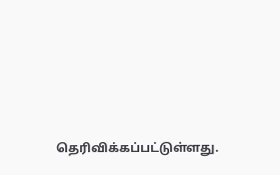தெரிவிக்கப்பட்டுள்ளது.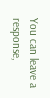You can leave a response,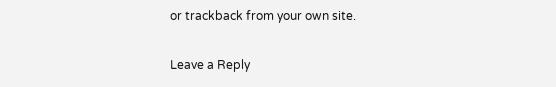or trackback from your own site.

Leave a Reply